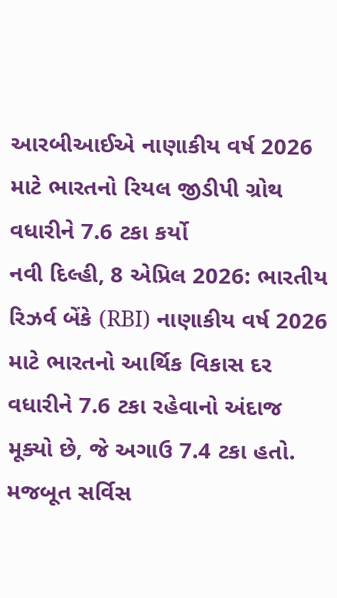આરબીઆઈએ નાણાકીય વર્ષ 2026 માટે ભારતનો રિયલ જીડીપી ગ્રોથ વધારીને 7.6 ટકા કર્યો
નવી દિલ્હી, 8 એપ્રિલ 2026: ભારતીય રિઝર્વ બેંકે (RBI) નાણાકીય વર્ષ 2026 માટે ભારતનો આર્થિક વિકાસ દર વધારીને 7.6 ટકા રહેવાનો અંદાજ મૂક્યો છે, જે અગાઉ 7.4 ટકા હતો. મજબૂત સર્વિસ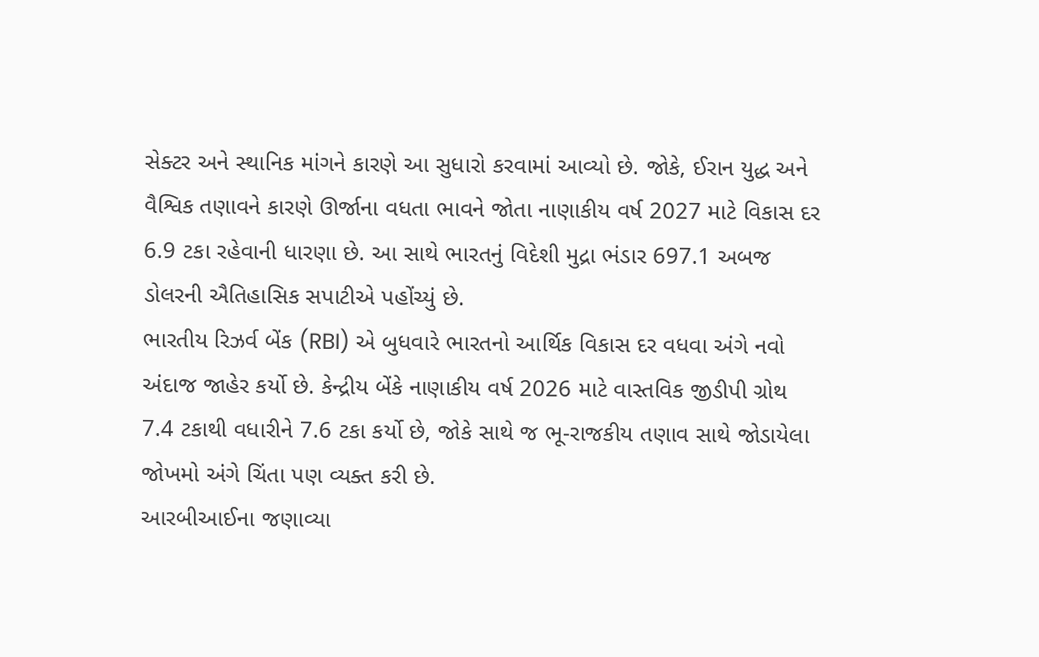સેક્ટર અને સ્થાનિક માંગને કારણે આ સુધારો કરવામાં આવ્યો છે. જોકે, ઈરાન યુદ્ધ અને વૈશ્વિક તણાવને કારણે ઊર્જાના વધતા ભાવને જોતા નાણાકીય વર્ષ 2027 માટે વિકાસ દર 6.9 ટકા રહેવાની ધારણા છે. આ સાથે ભારતનું વિદેશી મુદ્રા ભંડાર 697.1 અબજ ડોલરની ઐતિહાસિક સપાટીએ પહોંચ્યું છે.
ભારતીય રિઝર્વ બેંક (RBI) એ બુધવારે ભારતનો આર્થિક વિકાસ દર વધવા અંગે નવો અંદાજ જાહેર કર્યો છે. કેન્દ્રીય બેંકે નાણાકીય વર્ષ 2026 માટે વાસ્તવિક જીડીપી ગ્રોથ 7.4 ટકાથી વધારીને 7.6 ટકા કર્યો છે, જોકે સાથે જ ભૂ-રાજકીય તણાવ સાથે જોડાયેલા જોખમો અંગે ચિંતા પણ વ્યક્ત કરી છે.
આરબીઆઈના જણાવ્યા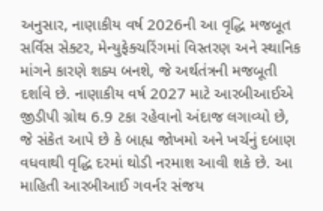અનુસાર, નાણાકીય વર્ષ 2026ની આ વૃદ્ધિ મજબૂત સર્વિસ સેક્ટર, મેન્યુફેક્ચરિંગમાં વિસ્તરણ અને સ્થાનિક માંગને કારણે શક્ય બનશે, જે અર્થતંત્રની મજબૂતી દર્શાવે છે. નાણાકીય વર્ષ 2027 માટે આરબીઆઈએ જીડીપી ગ્રોથ 6.9 ટકા રહેવાનો અંદાજ લગાવ્યો છે, જે સંકેત આપે છે કે બાહ્ય જોખમો અને ખર્ચનું દબાણ વધવાથી વૃદ્ધિ દરમાં થોડી નરમાશ આવી શકે છે. આ માહિતી આરબીઆઈ ગવર્નર સંજય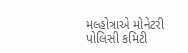મલ્હોત્રાએ મોનેટરી પોલિસી કમિટી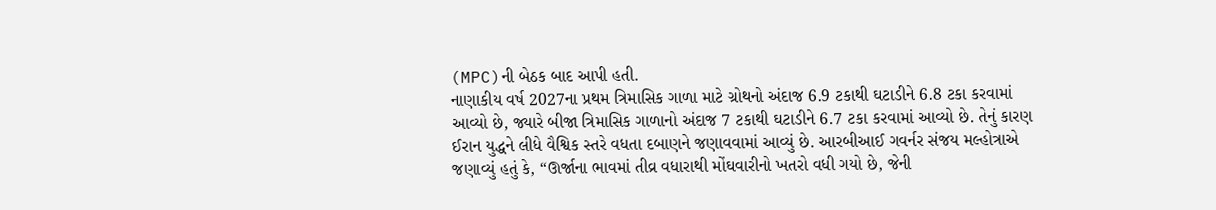(MPC)ની બેઠક બાદ આપી હતી.
નાણાકીય વર્ષ 2027ના પ્રથમ ત્રિમાસિક ગાળા માટે ગ્રોથનો અંદાજ 6.9 ટકાથી ઘટાડીને 6.8 ટકા કરવામાં આવ્યો છે, જ્યારે બીજા ત્રિમાસિક ગાળાનો અંદાજ 7 ટકાથી ઘટાડીને 6.7 ટકા કરવામાં આવ્યો છે. તેનું કારણ ઈરાન યુદ્ધને લીધે વૈશ્વિક સ્તરે વધતા દબાણને જણાવવામાં આવ્યું છે. આરબીઆઈ ગવર્નર સંજય મલ્હોત્રાએ જણાવ્યું હતું કે, “ઊર્જાના ભાવમાં તીવ્ર વધારાથી મોંઘવારીનો ખતરો વધી ગયો છે, જેની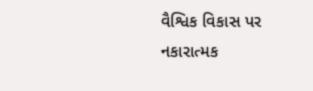વૈશ્વિક વિકાસ પર નકારાત્મક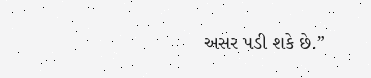અસર પડી શકે છે.”